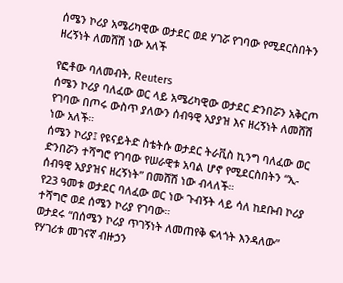ሰሜን ኮሪያ አሜሪካዊው ወታደር ወደ ሃገሯ የገባው የሚደርስበትን ዘረኝነት ለመሸሽ ነው አለች

የፎቶው ባለመብት, Reuters
ሰሜን ኮሪያ ባለፈው ወር ላይ አሜሪካዊው ወታደር ድንበሯን አቅርጦ የገባው በጦሩ ውስጥ ያለውን ሰብዓዊ አያያዝ እና ዘረኝነት ለመሸሽ ነው አለች።
ሰሜን ኮሪያ፤ የዩናይትድ ስቴትሱ ወታደር ትራቪስ ኪንግ ባለፈው ወር ድንበሯን ተሻግሮ የገባው የሠራዊቱ አባል ሆኖ የሚደርስበትን “ኢ-ሰብዓዊ አያያዝና ዘረኝነት” በመሸሽ ነው ብላለች።
የ23 ዓመቱ ወታደር ባለፈው ወር ነው ጉብኝት ላይ ሳለ ከደቡብ ኮሪያ ተሻግሮ ወደ ሰሜን ኮሪያ የገባው።
ወታደሩ “በሰሜን ኮሪያ ጥገኝነት ለመጠየቅ ፍላጎት እንዳለው” የሃገሪቱ መገናኛ ብዙኃን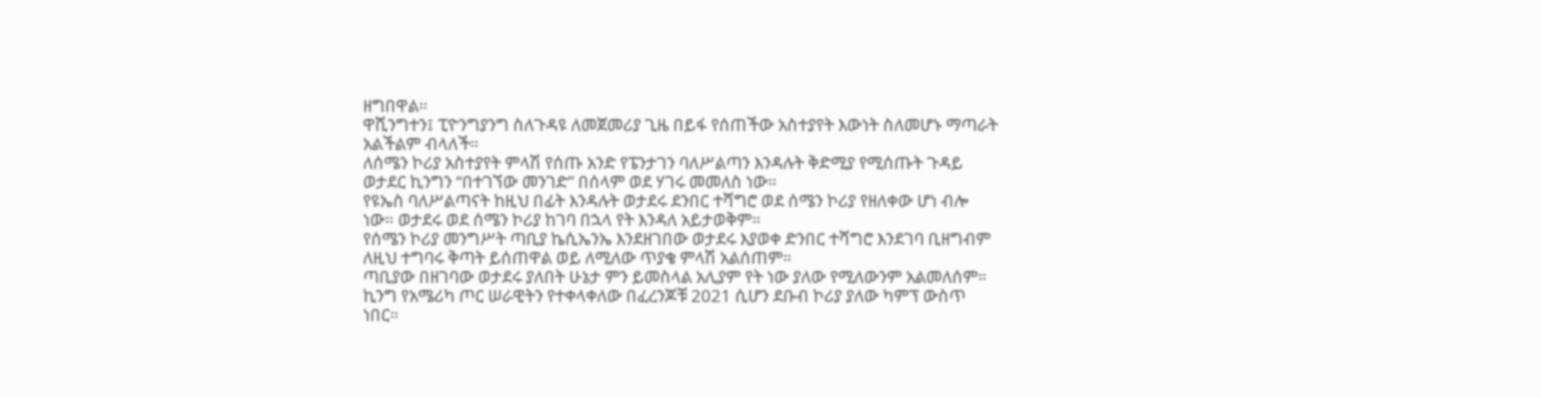ዘግበዋል።
ዋሺንግተን፤ ፒዮንግያንግ ስለጉዳዩ ለመጀመሪያ ጊዜ በይፋ የሰጠችው አስተያየት እውነት ስለመሆኑ ማጣራት አልችልም ብላለች።
ለሰሜን ኮሪያ አስተያየት ምላሽ የሰጡ አንድ የፔንታገን ባለሥልጣን እንዳሉት ቅድሚያ የሚሰጡት ጉዳይ ወታደር ኪንግን “በተገኘው መንገድ” በሰላም ወደ ሃገሩ መመለስ ነው።
የዩኤስ ባለሥልጣናት ከዚህ በፊት እንዳሉት ወታደሩ ደንበር ተሻግሮ ወደ ሰሜን ኮሪያ የዘለቀው ሆነ ብሎ ነው። ወታደሩ ወደ ሰሜን ኮሪያ ከገባ በኋላ የት እንዳለ አይታወቅም።
የሰሜን ኮሪያ መንግሥት ጣቢያ ኬሲኤንኤ እንደዘገበው ወታደሩ እያወቀ ድንበር ተሻግሮ እንደገባ ቢዘግብም ለዚህ ተግባሩ ቅጣት ይሰጠዋል ወይ ለሚለው ጥያቄ ምላሽ አልሰጠም።
ጣቢያው በዘገባው ወታደሩ ያለበት ሁኔታ ምን ይመስላል አሊያም የት ነው ያለው የሚለውንም አልመለሰም።
ኪንግ የአሜሪካ ጦር ሠራዊትን የተቀላቀለው በፈረንጆቹ 2021 ሲሆን ደቡብ ኮሪያ ያለው ካምፕ ውስጥ ነበር።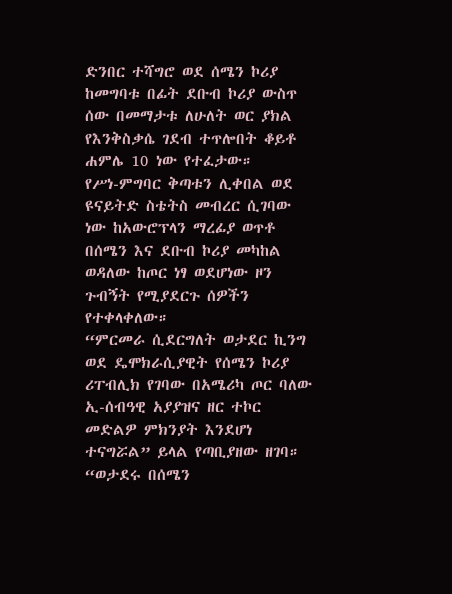ድንበር ተሻግሮ ወደ ሰሜን ኮሪያ ከመግባቱ በፊት ደቡብ ኮሪያ ውስጥ ሰው በመማታቱ ለሁለት ወር ያክል የእንቅስቃሴ ገደብ ተጥሎበት ቆይቶ ሐምሌ 10 ነው የተፈታው።
የሥነ-ምግባር ቅጣቱን ሊቀበል ወደ ዩናይትድ ስቴትስ መብረር ሲገባው ነው ከአውሮፕላን ማረፊያ ወጥቶ በሰሜን እና ደቡብ ኮሪያ መካከል ወዳለው ከጦር ነፃ ወደሆነው ዞን ጉብኝት የሚያደርጉ ሰዎችን የተቀላቀለው።
“ምርመራ ሲደርግለት ወታደር ኪንግ ወደ ዴሞክራሲያዊት የሰሜን ኮሪያ ሪፐብሊክ የገባው በአሜሪካ ጦር ባለው ኢ-ሰብዓዊ አያያዝና ዘር ተኮር መድልዎ ምክንያት እንደሆነ ተናግሯል” ይላል የጣቢያዘው ዘገባ።
“ወታደሩ በሰሜን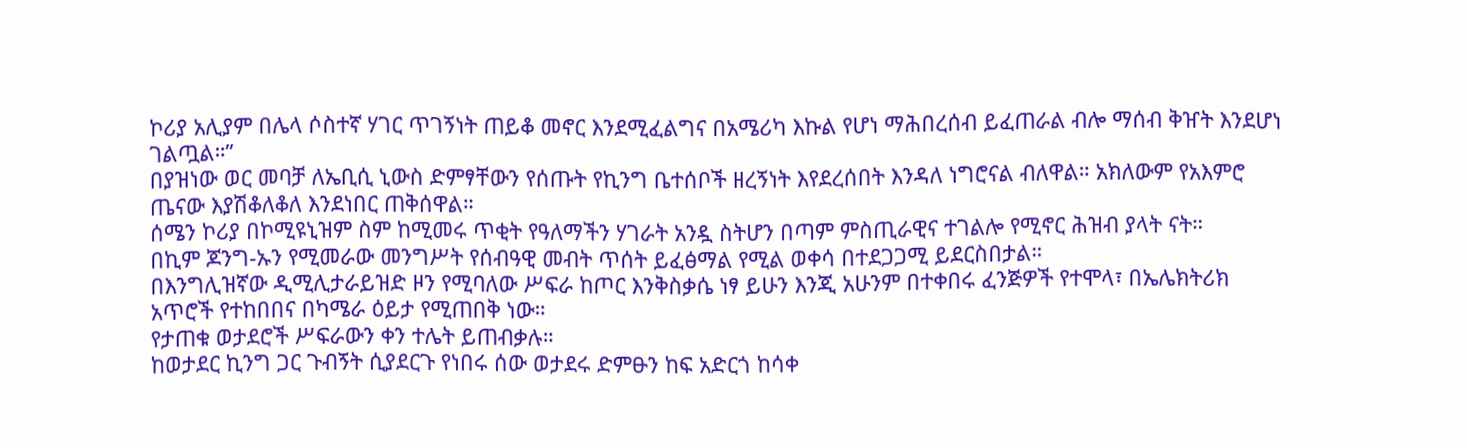ኮሪያ አሊያም በሌላ ሶስተኛ ሃገር ጥገኝነት ጠይቆ መኖር እንደሚፈልግና በአሜሪካ እኩል የሆነ ማሕበረሰብ ይፈጠራል ብሎ ማሰብ ቅዠት እንደሆነ ገልጧል።”
በያዝነው ወር መባቻ ለኤቢሲ ኒውስ ድምፃቸውን የሰጡት የኪንግ ቤተሰቦች ዘረኝነት እየደረሰበት እንዳለ ነግሮናል ብለዋል። አክለውም የአእምሮ ጤናው እያሽቆለቆለ እንደነበር ጠቅሰዋል።
ሰሜን ኮሪያ በኮሚዩኒዝም ስም ከሚመሩ ጥቂት የዓለማችን ሃገራት አንዷ ስትሆን በጣም ምስጢራዊና ተገልሎ የሚኖር ሕዝብ ያላት ናት።
በኪም ጆንግ-ኡን የሚመራው መንግሥት የሰብዓዊ መብት ጥሰት ይፈፅማል የሚል ወቀሳ በተደጋጋሚ ይደርስበታል።
በእንግሊዝኛው ዲሚሊታራይዝድ ዞን የሚባለው ሥፍራ ከጦር እንቅስቃሴ ነፃ ይሁን እንጂ አሁንም በተቀበሩ ፈንጅዎች የተሞላ፣ በኤሌክትሪክ አጥሮች የተከበበና በካሜራ ዕይታ የሚጠበቅ ነው።
የታጠቁ ወታደሮች ሥፍራውን ቀን ተሌት ይጠብቃሉ።
ከወታደር ኪንግ ጋር ጉብኝት ሲያደርጉ የነበሩ ሰው ወታደሩ ድምፁን ከፍ አድርጎ ከሳቀ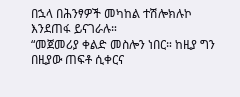በኋላ በሕንፃዎች መካከል ተሽሎክሉኮ እንደጠፋ ይናገራሉ።
“መጀመሪያ ቀልድ መስሎን ነበር። ከዚያ ግን በዚያው ጠፍቶ ሲቀርና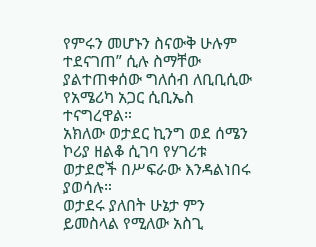የምሩን መሆኑን ስናውቅ ሁሉም ተደናገጠ” ሲሉ ስማቸው ያልተጠቀሰው ግለሰብ ለቢቢሲው የአሜሪካ አጋር ሲቢኤስ ተናግረዋል።
አክለው ወታደር ኪንግ ወደ ሰሜን ኮሪያ ዘልቆ ሲገባ የሃገሪቱ ወታደሮች በሥፍራው እንዳልነበሩ ያወሳሉ።
ወታደሩ ያለበት ሁኔታ ምን ይመስላል የሚለው አስጊ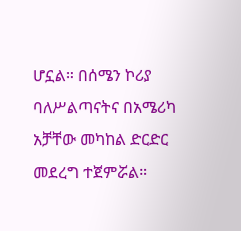ሆኗል። በሰሜን ኮሪያ ባለሥልጣናትና በአሜሪካ አቻቸው መካከል ድርድር መደረግ ተጀምሯል።